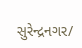સુરેન્દ્રનગર/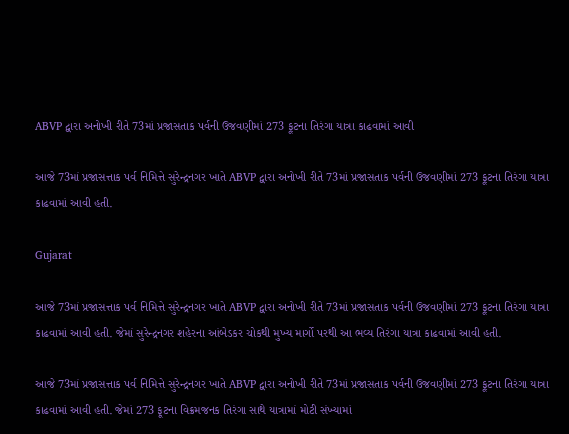ABVP દ્વારા અનોખી રીતે 73માં પ્રજાસતાક પર્વની ઉજવણીમાં 273 ફૂટના તિરંગા યાત્રા કાઢવામાં આવી

આજે 73માં પ્રજાસત્તાક પર્વ નિમિત્તે સુરેન્દ્રનગર ખાતે ABVP દ્વારા અનોખી રીતે 73માં પ્રજાસતાક પર્વની ઉજવણીમાં 273 ફૂટના તિરંગા યાત્રા કાઢવામાં આવી હતી.

Gujarat

આજે 73માં પ્રજાસત્તાક પર્વ નિમિત્તે સુરેન્દ્રનગર ખાતે ABVP દ્વારા અનોખી રીતે 73માં પ્રજાસતાક પર્વની ઉજવણીમાં 273 ફૂટના તિરંગા યાત્રા કાઢવામાં આવી હતી. જેમાં સુરેન્દ્રનગર શહેરના આંબેડકર ચોકથી મુખ્ય માર્ગો પરથી આ ભવ્ય તિરંગા યાત્રા કાઢવામાં આવી હતી.

આજે 73માં પ્રજાસત્તાક પર્વ નિમિત્તે સુરેન્દ્રનગર ખાતે ABVP દ્વારા અનોખી રીતે 73માં પ્રજાસતાક પર્વની ઉજવણીમાં 273 ફૂટના તિરંગા યાત્રા કાઢવામાં આવી હતી. જેમાં 273 ફૂટના વિક્રમજનક તિરંગા સાથે યાત્રામાં મોટી સંખ્યામાં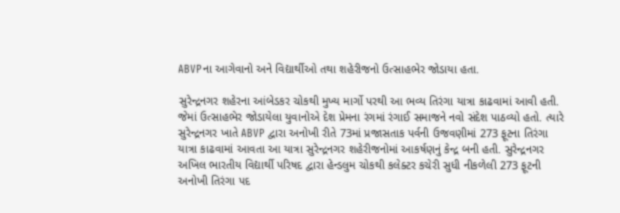ABVPના આગેવાનો અને વિદ્યાર્થીઓ તથા શહેરીજનો ઉત્સાહભેર જોડાયા હતા.

સુરેન્દ્રનગર શહેરના આંબેડકર ચોકથી મુખ્ય માર્ગો પરથી આ ભવ્ય તિરંગા યાત્રા કાઢવામાં આવી હતી. જેમાં ઉત્સાહભેર જોડાયેલા યુવાનોએ દેશ પ્રેમના રંગમાં રંગાઈ સમાજને નવો સંદેશ પાઠવ્યો હતો. ત્યારે સુરેન્દ્રનગર ખાતે ABVP દ્વારા અનોખી રીતે 73માં પ્રજાસતાક પર્વની ઉજવણીમાં 273 ફૂટના તિરંગા યાત્રા કાઢવામાં આવતા આ યાત્રા સુરેન્દ્રનગર શહેરીજનોમાં આકર્ષણનું કેન્દ્ર બની હતી. સુરેન્દ્રનગર અખિલ ભારતીય વિદ્યાર્થી પરિષદ દ્વારા હેન્ડલુમ ચોકથી કલેક્ટર કચેરી સુધી નીકળેલી 273 ફૂટની અનોખી તિરંગા પદ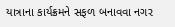યાત્રાના કાર્યક્રમને સફળ બનાવવા નગર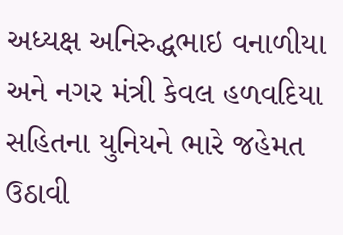અધ્યક્ષ અનિરુદ્ધભાઇ વનાળીયા અને નગર મંત્રી કેવલ હળવદિયા સહિતના યુનિયને ભારે જહેમત ઉઠાવી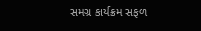સમગ્ર કાર્યક્રમ સફળ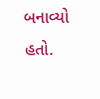બનાવ્યો હતો.